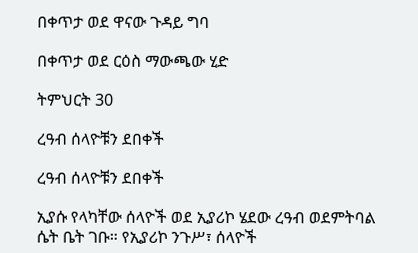በቀጥታ ወደ ዋናው ጉዳይ ግባ

በቀጥታ ወደ ርዕስ ማውጫው ሂድ

ትምህርት 30

ረዓብ ሰላዮቹን ደበቀች

ረዓብ ሰላዮቹን ደበቀች

ኢያሱ የላካቸው ሰላዮች ወደ ኢያሪኮ ሄደው ረዓብ ወደምትባል ሴት ቤት ገቡ። የኢያሪኮ ንጉሥ፣ ሰላዮች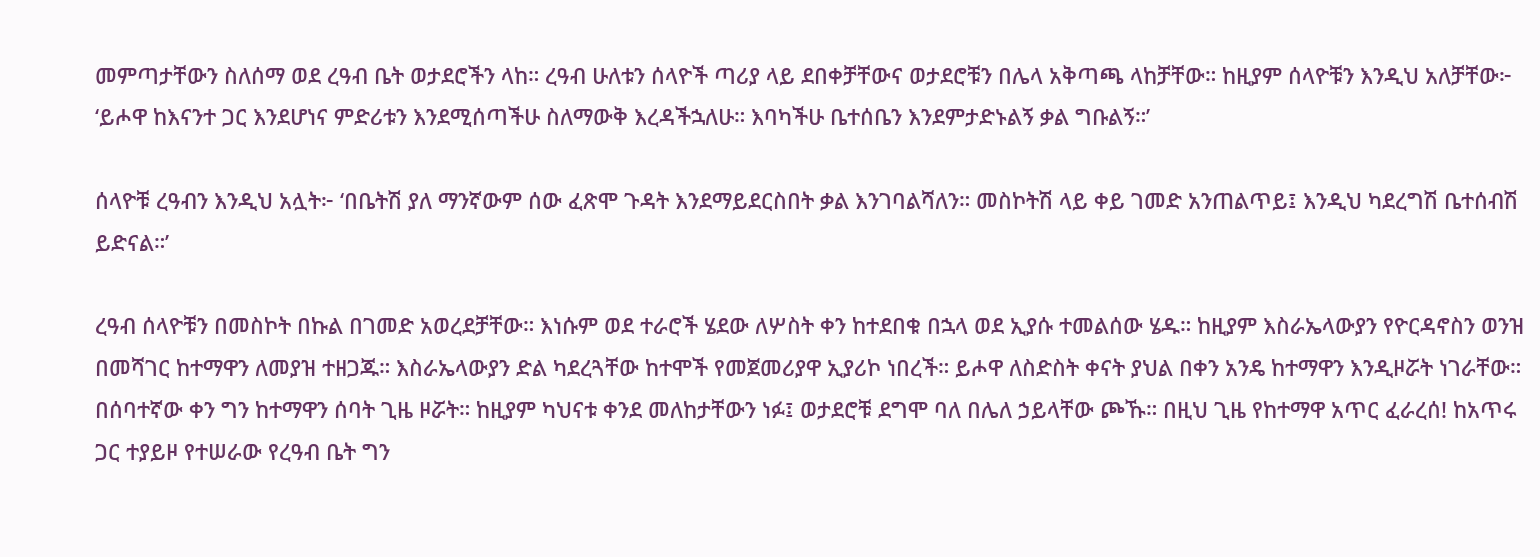መምጣታቸውን ስለሰማ ወደ ረዓብ ቤት ወታደሮችን ላከ። ረዓብ ሁለቱን ሰላዮች ጣሪያ ላይ ደበቀቻቸውና ወታደሮቹን በሌላ አቅጣጫ ላከቻቸው። ከዚያም ሰላዮቹን እንዲህ አለቻቸው፦ ‘ይሖዋ ከእናንተ ጋር እንደሆነና ምድሪቱን እንደሚሰጣችሁ ስለማውቅ እረዳችኋለሁ። እባካችሁ ቤተሰቤን እንደምታድኑልኝ ቃል ግቡልኝ።’

ሰላዮቹ ረዓብን እንዲህ አሏት፦ ‘በቤትሽ ያለ ማንኛውም ሰው ፈጽሞ ጉዳት እንደማይደርስበት ቃል እንገባልሻለን። መስኮትሽ ላይ ቀይ ገመድ አንጠልጥይ፤ እንዲህ ካደረግሽ ቤተሰብሽ ይድናል።’

ረዓብ ሰላዮቹን በመስኮት በኩል በገመድ አወረደቻቸው። እነሱም ወደ ተራሮች ሄደው ለሦስት ቀን ከተደበቁ በኋላ ወደ ኢያሱ ተመልሰው ሄዱ። ከዚያም እስራኤላውያን የዮርዳኖስን ወንዝ በመሻገር ከተማዋን ለመያዝ ተዘጋጁ። እስራኤላውያን ድል ካደረጓቸው ከተሞች የመጀመሪያዋ ኢያሪኮ ነበረች። ይሖዋ ለስድስት ቀናት ያህል በቀን አንዴ ከተማዋን እንዲዞሯት ነገራቸው። በሰባተኛው ቀን ግን ከተማዋን ሰባት ጊዜ ዞሯት። ከዚያም ካህናቱ ቀንደ መለከታቸውን ነፉ፤ ወታደሮቹ ደግሞ ባለ በሌለ ኃይላቸው ጮኹ። በዚህ ጊዜ የከተማዋ አጥር ፈራረሰ! ከአጥሩ ጋር ተያይዞ የተሠራው የረዓብ ቤት ግን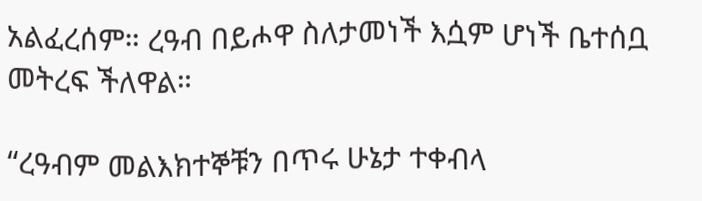አልፈረሰም። ረዓብ በይሖዋ ስለታመነች እሷም ሆነች ቤተሰቧ መትረፍ ችለዋል።

“ረዓብም መልእክተኞቹን በጥሩ ሁኔታ ተቀብላ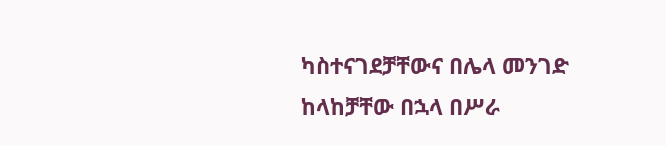ካስተናገደቻቸውና በሌላ መንገድ ከላከቻቸው በኋላ በሥራ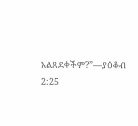አልጸደቀችም?”—ያዕቆብ 2:25